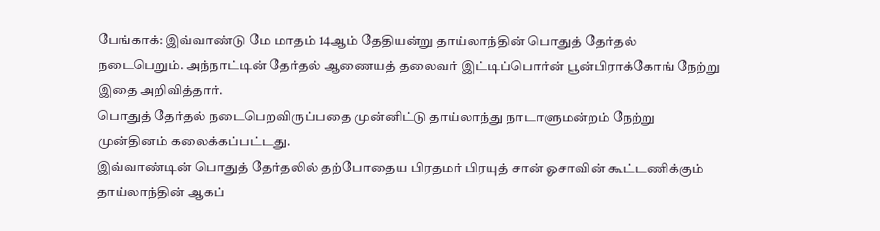பேங்காக்: இவ்வாண்டு மே மாதம் 14ஆம் தேதியன்று தாய்லாந்தின் பொதுத் தேர்தல் நடைபெறும். அந்நாட்டின் தேர்தல் ஆணையத் தலைவர் இட்டிப்பொர்ன் பூன்பிராக்கோங் நேற்று இதை அறிவித்தார்.
பொதுத் தேர்தல் நடைபெறவிருப்பதை முன்னிட்டு தாய்லாந்து நாடாளுமன்றம் நேற்று முன்தினம் கலைக்கப்பட்டது.
இவ்வாண்டின் பொதுத் தேர்தலில் தற்போதைய பிரதமர் பிரயுத் சான் ஓசாவின் கூட்டணிக்கும் தாய்லாந்தின் ஆகப்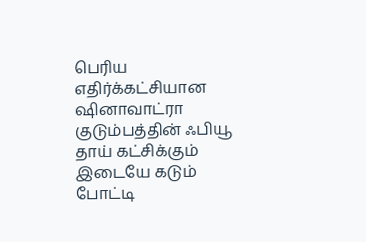பெரிய எதிர்க்கட்சியான ஷினாவாட்ரா குடும்பத்தின் ஃபியூ தாய் கட்சிக்கும் இடையே கடும் போட்டி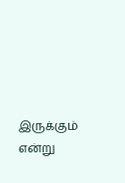இருக்கும் என்று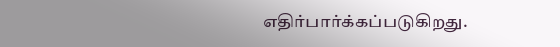எதிர்பார்க்கப்படுகிறது.